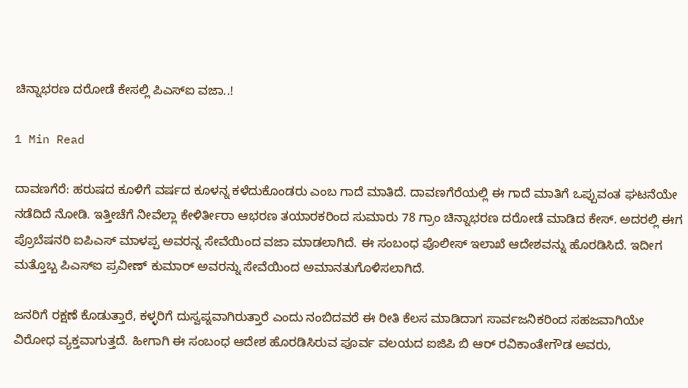ಚಿನ್ನಾಭರಣ ದರೋಡೆ ಕೇಸಲ್ಲಿ ಪಿಎಸ್ಐ ವಜಾ..!

1 Min Read

ದಾವಣಗೆರೆ: ಹರುಷದ ಕೂಳಿಗೆ ವರ್ಷದ ಕೂಳನ್ನ ಕಳೆದುಕೊಂಡರು ಎಂಬ ಗಾದೆ ಮಾತಿದೆ. ದಾವಣಗೆರೆಯಲ್ಲಿ ಈ ಗಾದೆ ಮಾತಿಗೆ ಒಪ್ಪುವಂತ ಘಟನೆಯೇ ನಡೆದಿದೆ ನೋಡಿ. ಇತ್ತೀಚೆಗೆ ನೀವೆಲ್ಲಾ ಕೇಳಿರ್ತೀರಾ ಆಭರಣ ತಯಾರಕರಿಂದ ಸುಮಾರು 78 ಗ್ರಾಂ ಚಿನ್ನಾಭರಣ ದರೋಡೆ ಮಾಡಿದ ಕೇಸ್. ಅದರಲ್ಲಿ ಈಗ ಪ್ರೊಬೆಷನರಿ ಐಪಿಎಸ್ ಮಾಳಪ್ಪ ಅವರನ್ನ ಸೇವೆಯಿಂದ ವಜಾ ಮಾಡಲಾಗಿದೆ. ಈ ಸಂಬಂಧ ಪೊಲೀಸ್ ಇಲಾಖೆ ಆದೇಶವನ್ನು ಹೊರಡಿಸಿದೆ. ಇದೀಗ ಮತ್ತೊಬ್ಬ ಪಿಎಸ್ಐ ಪ್ರವೀಣ್ ಕುಮಾರ್ ಅವರನ್ನು ಸೇವೆಯಿಂದ ಅಮಾನತುಗೊಳಿಸಲಾಗಿದೆ.

ಜನರಿಗೆ ರಕ್ಷಣೆ ಕೊಡುತ್ತಾರೆ, ಕಳ್ಳರಿಗೆ ದುಸ್ವಪ್ನವಾಗಿರುತ್ತಾರೆ ಎಂದು ನಂಬಿದವರೆ ಈ ರೀತಿ ಕೆಲಸ ಮಾಡಿದಾಗ ಸಾರ್ವಜನಿಕರಿಂದ ಸಹಜವಾಗಿಯೇ ವಿರೋಧ ವ್ಯಕ್ತವಾಗುತ್ತದೆ. ಹೀಗಾಗಿ ಈ ಸಂಬಂಧ ಆದೇಶ ಹೊರಡಿಸಿರುವ ಪೂರ್ವ ವಲಯದ ಐಜಿಪಿ ಬಿ ಆರ್ ರವಿಕಾಂತೇಗೌಡ ಅವರು,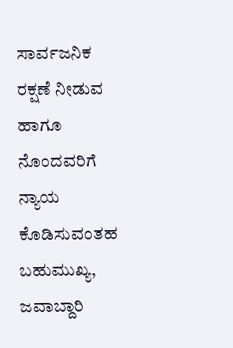ಸಾರ್ವಜನಿಕ ರಕ್ಷಣೆ ನೀಡುವ ಹಾಗೂ ನೊಂದವರಿಗೆ ನ್ಯಾಯ ಕೊಡಿಸುವಂತಹ ಬಹುಮುಖ್ಯ, ಜವಾಬ್ದಾರಿ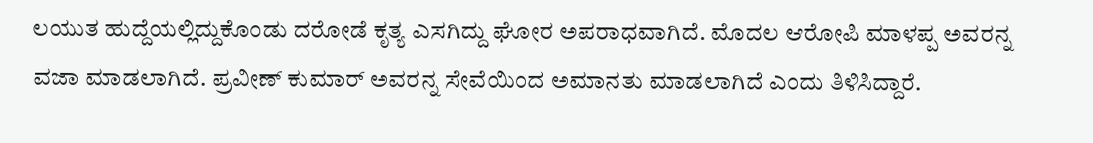ಲಯುತ ಹುದ್ದೆಯಲ್ಲಿದ್ದುಕೊಂಡು ದರೋಡೆ ಕೃತ್ಯ ಎಸಗಿದ್ದು ಘೋರ ಅಪರಾಧವಾಗಿದೆ. ಮೊದಲ ಆರೋಪಿ ಮಾಳಪ್ಪ ಅವರನ್ನ ವಜಾ ಮಾಡಲಾಗಿದೆ. ಪ್ರವೀಣ್ ಕುಮಾರ್ ಅವರನ್ನ ಸೇವೆಯಿಂದ ಅಮಾನತು ಮಾಡಲಾಗಿದೆ ಎಂದು ತಿಳಿಸಿದ್ದಾರೆ.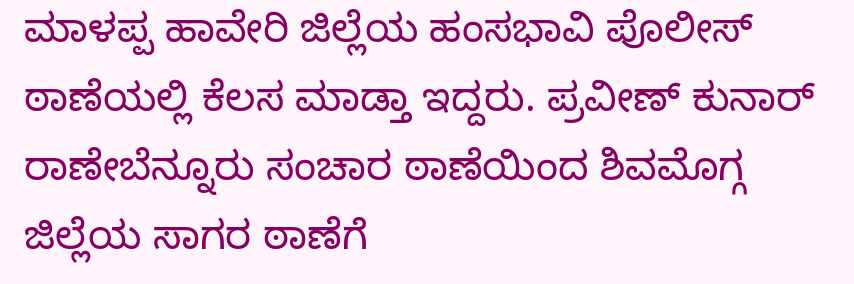ಮಾಳಪ್ಪ ಹಾವೇರಿ ಜಿಲ್ಲೆಯ ಹಂಸಭಾವಿ ಪೊಲೀಸ್ ಠಾಣೆಯಲ್ಲಿ ಕೆಲಸ ಮಾಡ್ತಾ ಇದ್ದರು. ಪ್ರವೀಣ್ ಕುನಾರ್ ರಾಣೇಬೆನ್ನೂರು ಸಂಚಾರ ಠಾಣೆಯಿಂದ ಶಿವಮೊಗ್ಗ ಜಿಲ್ಲೆಯ ಸಾಗರ ಠಾಣೆಗೆ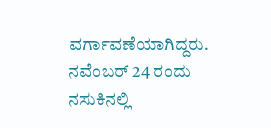ವರ್ಗಾವಣೆಯಾಗಿದ್ದರು. ನವೆಂಬರ್ 24 ರಂದು ನಸುಕಿನಲ್ಲಿ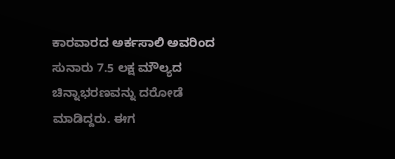ಕಾರವಾರದ ಅರ್ಕಸಾಲಿ ಅವರಿಂದ ಸುನಾರು 7.5 ಲಕ್ಷ ಮೌಲ್ಯದ ಚಿನ್ನಾಭರಣವನ್ನು ದರೋಡೆ ಮಾಡಿದ್ದರು. ಈಗ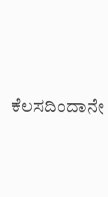ಕೆಲಸದಿಂದಾನೇ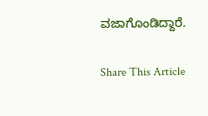ವಜಾಗೊಂಡಿದ್ದಾರೆ.

Share This Article